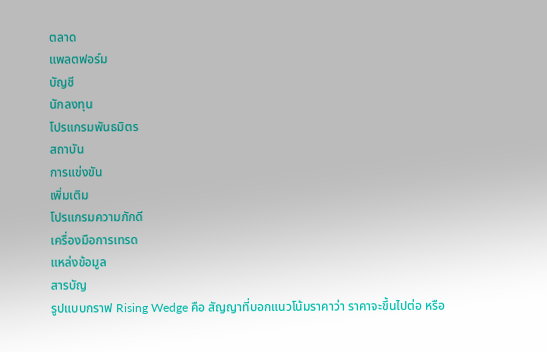ตลาด
แพลตฟอร์ม
บัญชี
นักลงทุน
โปรแกรมพันธมิตร
สถาบัน
การแข่งขัน
เพิ่มเติม
โปรแกรมความภักดี
เครื่องมือการเทรด
แหล่งข้อมูล
สารบัญ
รูปแบบกราฟ Rising Wedge คือ สัญญาที่บอกแนวโน้มราคาว่า ราคาจะขึ้นไปต่อ หรือ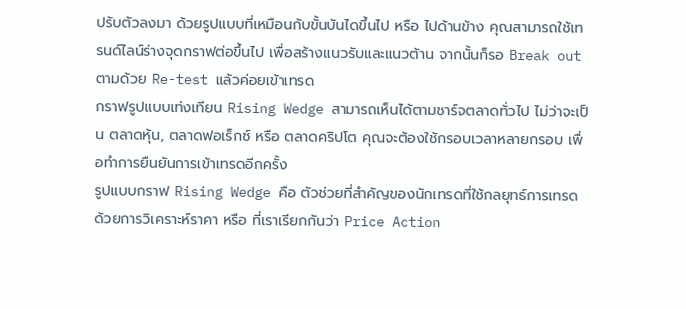ปรับตัวลงมา ด้วยรูปแบบที่เหมือนกับขั้นบันไดขึ้นไป หรือ ไปด้านข้าง คุณสามารถใช้เทรนด์ไลน์ร่างจุดกราฟต่อขึ้นไป เพื่อสร้างแนวรับและแนวต้าน จากนั้นก็รอ Break out ตามด้วย Re-test แล้วค่อยเข้าเทรด
กราฟรูปแบบเท่งเทียน Rising Wedge สามารถเห็นได้ตามชาร์จตลาดทั่วไป ไม่ว่าจะเป็น ตลาดหุ้น, ตลาดฟอเร็กซ์ หรือ ตลาดคริปโต คุณจะต้องใช้กรอบเวลาหลายกรอบ เพื่อทำการยืนยันการเข้าเทรดอีกครั้ง
รูปแบบกราฟ Rising Wedge คือ ตัวช่วยที่สำคัญของนักเทรดที่ใช้กลยุทธ์การเทรดด้วยการวิเคราะห์ราคา หรือ ที่เราเรียกกันว่า Price Action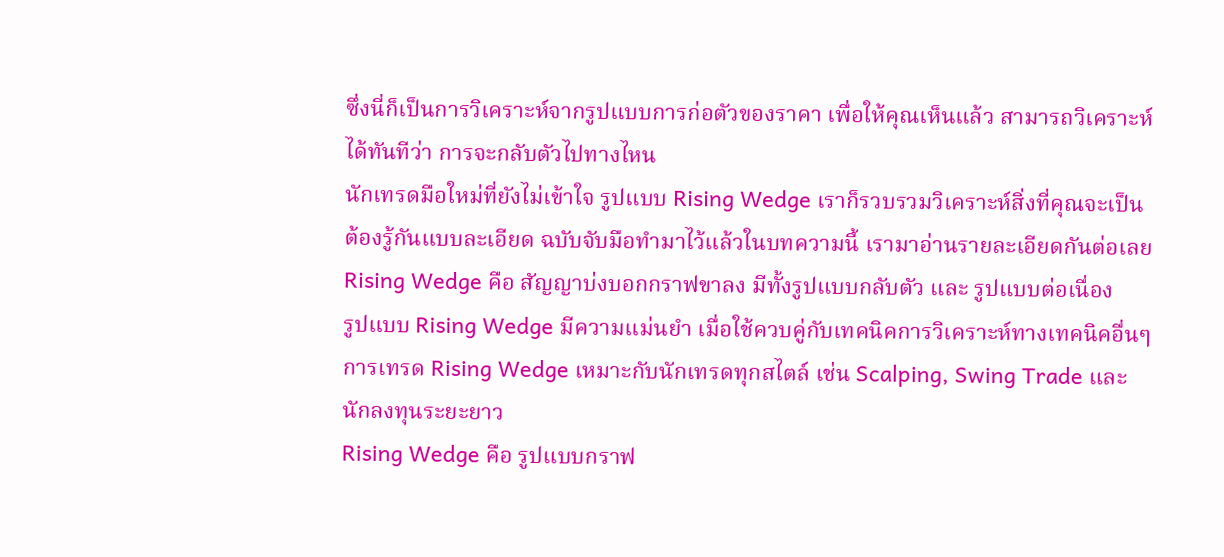ซึ่งนี่ก็เป็นการวิเคราะห์จากรูปแบบการก่อตัวของราคา เพื่อให้คุณเห็นแล้ว สามารถวิเคราะห์ได้ทันทีว่า การจะกลับตัวไปทางไหน
นักเทรดมือใหม่ที่ยังไม่เข้าใจ รูปแบบ Rising Wedge เราก็รวบรวมวิเคราะห์สิ่งที่คุณจะเป็นต้องรู้กันแบบละเอียด ฉบับจับมือทำมาไว้แล้วในบทความนี้ เรามาอ่านรายละเอียดกันต่อเลย
Rising Wedge คือ สัญญาบ่งบอกกราฟขาลง มีทั้งรูปแบบกลับตัว และ รูปแบบต่อเนื่อง
รูปแบบ Rising Wedge มีความแม่นยำ เมื่อใช้ควบคู่กับเทคนิคการวิเคราะห์ทางเทคนิคอื่นๆ
การเทรด Rising Wedge เหมาะกับนักเทรดทุกสไตล์ เช่น Scalping, Swing Trade และ นักลงทุนระยะยาว
Rising Wedge คือ รูปแบบกราฟ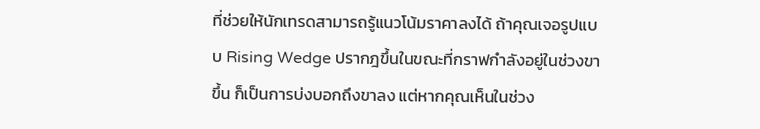ที่ช่วยให้นักเทรดสามารถรู้แนวโน้มราคาลงได้ ถ้าคุณเจอรูปแบบ Rising Wedge ปรากฎขึ้นในขณะที่กราฟกำลังอยู่ในช่วงขาขึ้น ก็เป็นการบ่งบอกถึงขาลง แต่หากคุณเห็นในช่วง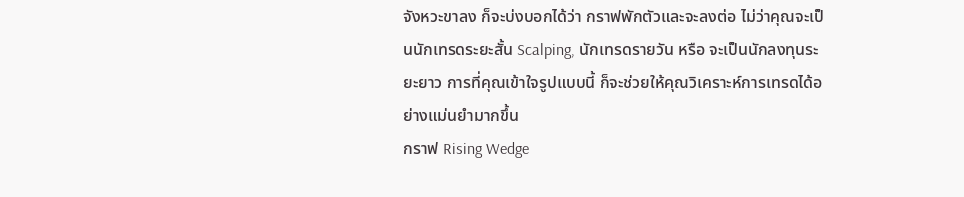จังหวะขาลง ก็จะบ่งบอกได้ว่า กราฟพักตัวและจะลงต่อ ไม่ว่าคุณจะเป็นนักเทรดระยะสั้น Scalping, นักเทรดรายวัน หรือ จะเป็นนักลงทุนระยะยาว การที่คุณเข้าใจรูปแบบนี้ ก็จะช่วยให้คุณวิเคราะห์การเทรดได้อย่างแม่นยำมากขึ้น
กราฟ Rising Wedge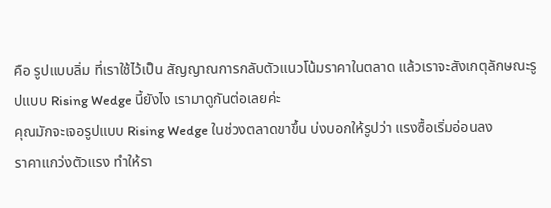คือ รูปแบบลิ่ม ที่เราใช้ไว้เป็น สัญญาณการกลับตัวแนวโน้มราคาในตลาด แล้วเราจะสังเกตุลักษณะรูปแบบ Rising Wedge นี้ยังไง เรามาดูกันต่อเลยค่ะ
คุณมักจะเจอรูปแบบ Rising Wedge ในช่วงตลาดขาขึ้น บ่งบอกให้รูปว่า แรงซื้อเริ่มอ่อนลง
ราคาแกว่งตัวแรง ทำให้รา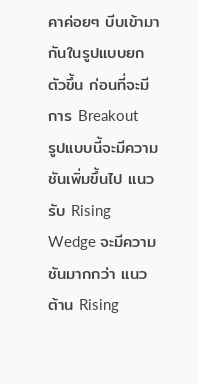คาค่อยๆ บีบเข้ามากันในรูปแบบยกตัวขึ้น ก่อนที่จะมีการ Breakout
รูปแบบนี้จะมีความชันเพิ่มขึ้นไป แนวรับ Rising Wedge จะมีความชันมากกว่า แนวต้าน Rising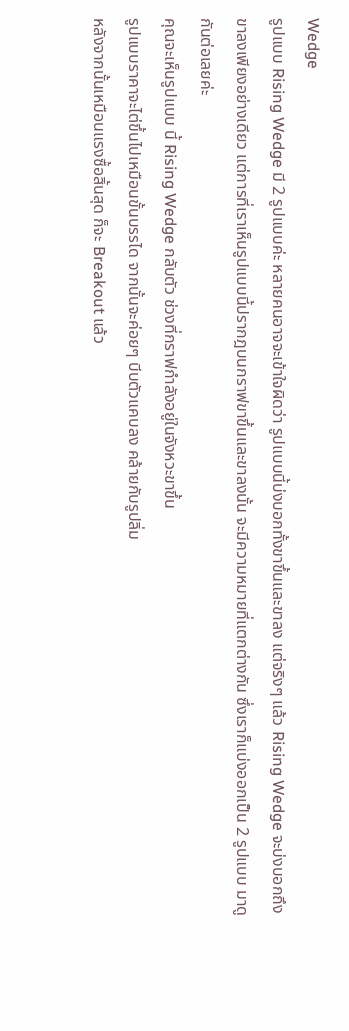Wedge
รูปแบบ Rising Wedge มี 2 รูปแบบค่ะ หลายคนอาจจะเข้าใจผิดว่า รูปแบบนี้บ่งบอกทั้งขาขึ้นและขาลง แต่จริงๆ แล้ว Rising Wedge จะบ่งบอกถึง ขาลงเพียงอย่างเดียว แต่การที่เราเห็นรูปแบบนี้ปรากฎบนกราฟขาขึ้นและขาลงนั้น จะมีความหมายที่แตกต่างกัน ซึ่งเราก็แบ่งออกเป็น 2 รูปแบบ มาดูกันต่อเลยค่ะ
คุณจะเห็นรูปแบบ นี้ Rising Wedge กลับตัว ช่วงที่กราฟกำลังอยู่ในจังหวะขาขึ้น
รูปแบบราคาจะไต่ขึ้นไปเหมือนขั้นบรรได จากนั้นจะค่อยๆ บีบตัวแคบลง คล้ายกับรูปลิ่ม
หลังจากนั้นเหมือนแรงซื้อสิ้นสุด ก็จะ Breakout แล้ว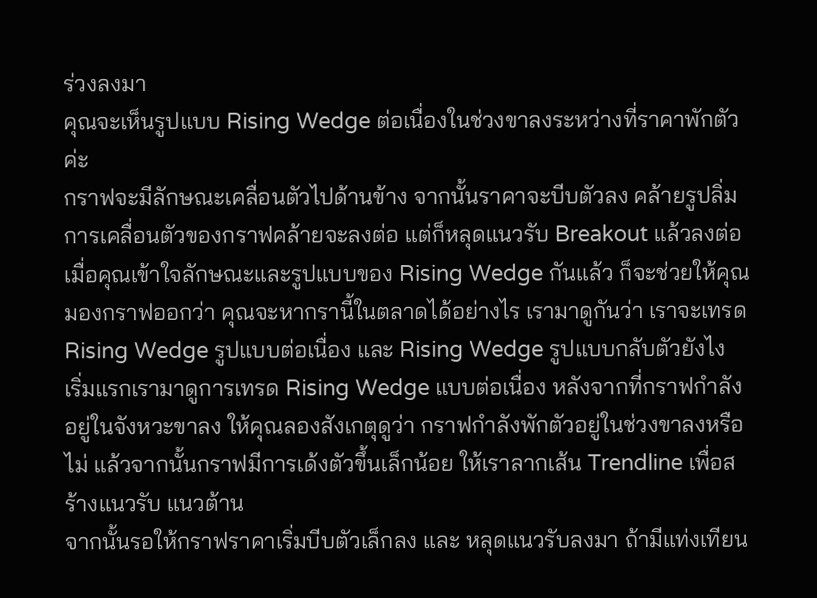ร่วงลงมา
คุณจะเห็นรูปแบบ Rising Wedge ต่อเนื่องในช่วงขาลงระหว่างที่ราคาพักตัวค่ะ
กราฟจะมีลักษณะเคลื่อนตัวไปด้านข้าง จากนั้นราคาจะบีบตัวลง คล้ายรูปลิ่ม
การเคลื่อนตัวของกราฟคล้ายจะลงต่อ แต่ก็หลุดแนวรับ Breakout แล้วลงต่อ
เมื่อคุณเข้าใจลักษณะและรูปแบบของ Rising Wedge กันแล้ว ก็จะช่วยให้คุณมองกราฟออกว่า คุณจะหากรานี้ในตลาดได้อย่างไร เรามาดูกันว่า เราจะเทรด Rising Wedge รูปแบบต่อเนื่อง และ Rising Wedge รูปแบบกลับตัวยังไง
เริ่มแรกเรามาดูการเทรด Rising Wedge แบบต่อเนื่อง หลังจากที่กราฟกำลังอยู่ในจังหวะขาลง ให้คุณลองสังเกตุดูว่า กราฟกำลังพักตัวอยู่ในช่วงขาลงหรือไม่ แล้วจากนั้นกราฟมีการเด้งตัวขึ้นเล็กน้อย ให้เราลากเส้น Trendline เพื่อสร้างแนวรับ แนวต้าน
จากนั้นรอให้กราฟราคาเริ่มบีบตัวเล็กลง และ หลุดแนวรับลงมา ถ้ามีแท่งเทียน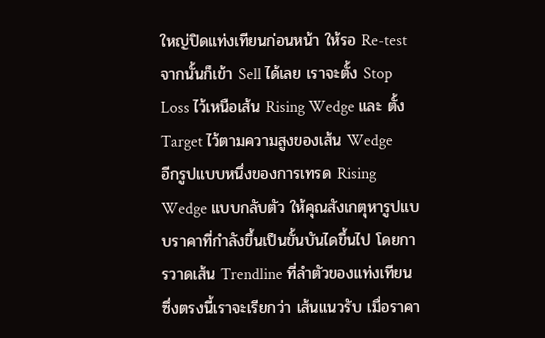ใหญ่ปิดแท่งเทียนก่อนหน้า ให้รอ Re-test จากนั้นก็เข้า Sell ได้เลย เราจะตั้ง Stop Loss ไว้เหนือเส้น Rising Wedge และ ตั้ง Target ไว้ตามความสูงของเส้น Wedge
อีกรูปแบบหนึ่งของการเทรด Rising Wedge แบบกลับตัว ให้คุณสังเกตุหารูปแบบราคาที่กำลังขึ้นเป็นขั้นบันไดขึ้นไป โดยการวาดเส้น Trendline ที่ลำตัวของแท่งเทียน ซึ่งตรงนี้เราจะเรียกว่า เส้นแนวรับ เมื่อราคา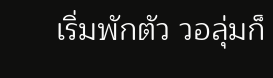เริ่มพักตัว วอลุ่มก็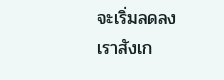จะเริ่มลดลง เราสังเก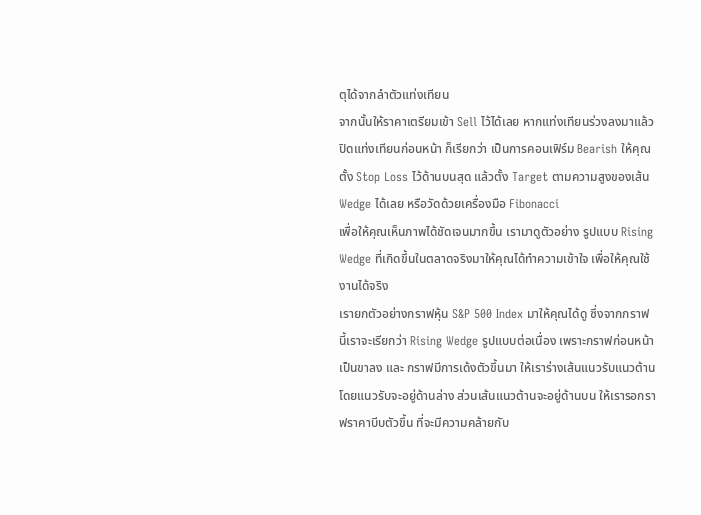ตุได้จากลำตัวแท่งเทียน
จากนั้นให้ราคาเตรียมเข้า Sell ไว้ได้เลย หากแท่งเทียนร่วงลงมาแล้วปิดแท่งเทียนก่อนหน้า ก็เรียกว่า เป็นการคอนเฟิร์ม Bearish ให้คุณตั้ง Stop Loss ไว้ด้านบนสุด แล้วตั้ง Target ตามความสูงของเส้น Wedge ได้เลย หรือวัดด้วยเครื่องมือ Fibonacci
เพื่อให้คุณเห็นภาพได้ชัดเจนมากขึ้น เรามาดูตัวอย่าง รูปแบบ Rising Wedge ที่เกิดขึ้นในตลาดจริงมาให้คุณได้ทำความเข้าใจ เพื่อให้คุณใช้งานได้จริง
เรายกตัวอย่างกราฟหุ้น S&P 500 Index มาให้คุณได้ดู ซึ่งจากกราฟนี้เราจะเรียกว่า Rising Wedge รูปแบบต่อเนื่อง เพราะกราฟก่อนหน้าเป็นขาลง และ กราฟมีการเด้งตัวขึ้นมา ให้เราร่างเส้นแนวรับแนวต้าน โดยแนวรับจะอยู่ด้านล่าง ส่วนเส้นแนวต้านจะอยู่ด้านบน ให้เรารอกราฟราคาบีบตัวขึ้น ที่จะมีความคล้ายกับ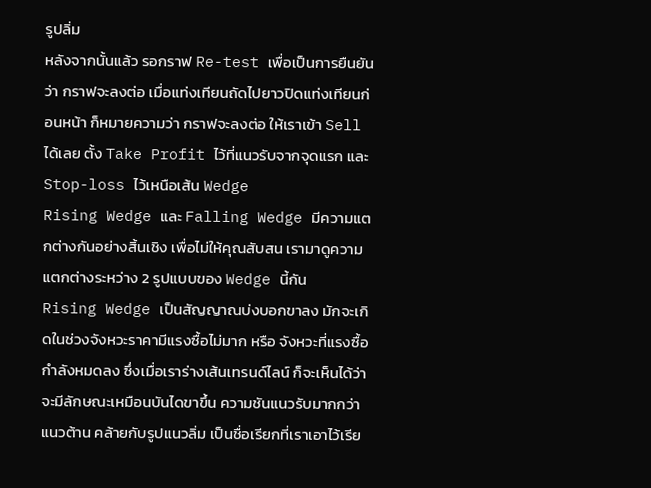รูปลิ่ม
หลังจากนั้นแล้ว รอกราฟ Re-test เพื่อเป็นการยืนยันว่า กราฟจะลงต่อ เมื่อแท่งเทียนถัดไปยาวปิดแท่งเทียนก่อนหน้า ก็หมายความว่า กราฟจะลงต่อ ให้เราเข้า Sell ได้เลย ตั้ง Take Profit ไว้ที่แนวรับจากจุดแรก และ Stop-loss ไว้เหนือเส้น Wedge
Rising Wedge และ Falling Wedge มีความแตกต่างกันอย่างสิ้นเชิง เพื่อไม่ให้คุณสับสน เรามาดูความแตกต่างระหว่าง 2 รูปแบบของ Wedge นี้กัน
Rising Wedge เป็นสัญญาณบ่งบอกขาลง มักจะเกิดในช่วงจังหวะราคามีแรงซื้อไม่มาก หรือ จังหวะที่แรงซื้อกำลังหมดลง ซึ่งเมื่อเราร่างเส้นเทรนด์ไลน์ ก็จะเห็นได้ว่า จะมีลักษณะเหมือนบันไดขาขึ้น ความชันแนวรับมากกว่าแนวต้าน คล้ายกับรูปแนวลิ่ม เป็นชื่อเรียกที่เราเอาไว้เรีย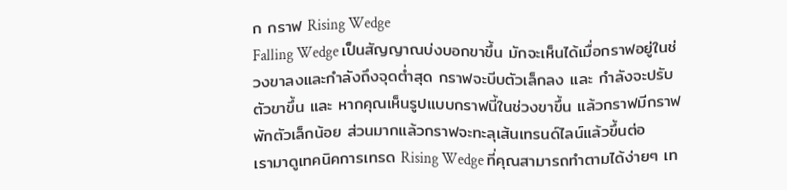ก กราฟ Rising Wedge
Falling Wedge เป็นสัญญาณบ่งบอกขาขึ้น มักจะเห็นได้เมื่อกราฟอยู่ในช่วงขาลงและกำลังถึงจุดต่ำสุด กราฟจะบีบตัวเล็กลง และ กำลังจะปรับตัวขาขึ้น และ หากคุณเห็นรูปแบบกราฟนี้ในช่วงขาขึ้น แล้วกราฟมีกราฟพักตัวเล็กน้อย ส่วนมากแล้วกราฟจะทะลุเส้นเทรนด์ไลน์แล้วขึ้นต่อ
เรามาดูเทคนิคการเทรด Rising Wedge ที่คุณสามารถทำตามได้ง่ายๆ เท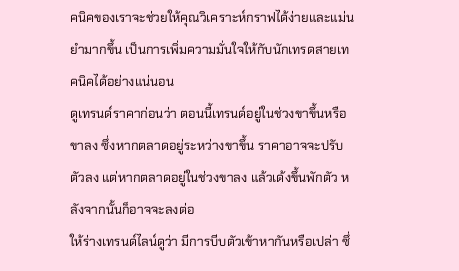คนิคของเราจะช่วยให้คุณวิเคราะห์กราฟได้ง่ายและแม่นยำมากขึ้น เป็นการเพิ่มความมั่นใจให้กับนักเทรดสายเทคนิคได้อย่างแน่นอน
ดูเทรนด์ราคาก่อนว่า ตอนนี้เทรนด์อยู่ในช่วงขาขึ้นหรือขาลง ซึ่งหากตลาดอยู่ระหว่างขาขึ้น ราคาอาจจะปรับตัวลง แต่หากตลาดอยู่ในช่วงขาลง แล้วเด้งขึ้นพักตัว หลังจากนั้นก็อาจจะลงต่อ
ให้ร่างเทรนด์ไลน์ดูว่า มีการบีบตัวเข้าหากันหรือเปล่า ซึ่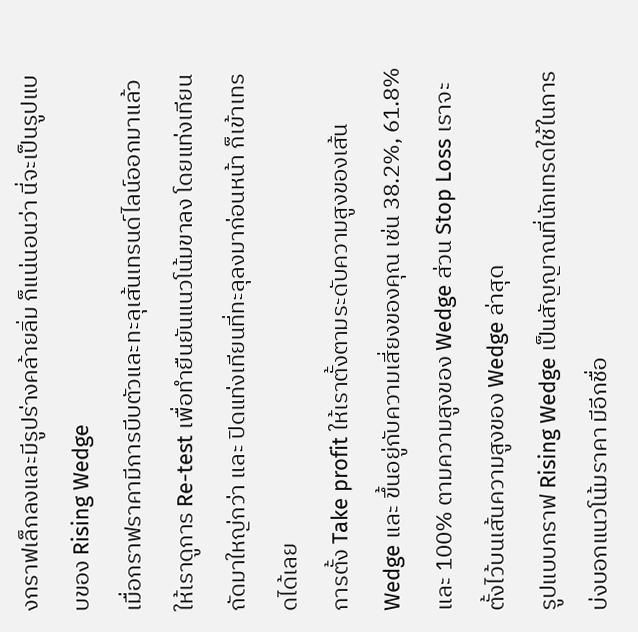งกราฟเล็กลงและมีรูปร่างคล้ายลิ่ม ก็แน่นอนว่า นี่จะเป็นรูปแบบของ Rising Wedge
เมื่อกราฟราคามีการบีบตัวและทะลุเส้นเทรนด์ไลน์ออกมาแล้ว ให้เราดูการ Re-test เพื่อทำยืนยันแนวโน้มขาลง โดยแท่งเทียนถัดมาใหญ่กว่า และ ปิดแท่งเทียนที่ทะลุลงมาก่อนหน้า ก็เข้าเทรดได้เลย
การตั้ง Take profit ให้เราตั้งตามระดับความสูงของเส้น Wedge และ ขึ้นอยู่กับความเสี่ยงของคุณ เช่น 38.2%, 61.8% และ 100% ตามความสูงของ Wedge ส่วน Stop Loss เราจะตั้งไว้บนเส้นความสูงของ Wedge ล่าสุด
รูปแบบกราฟ Rising Wedge เป็นสัญญาณที่นักเทรดใช้ในการบ่งบอกแนวโน้มราคา มีอีกชื่อ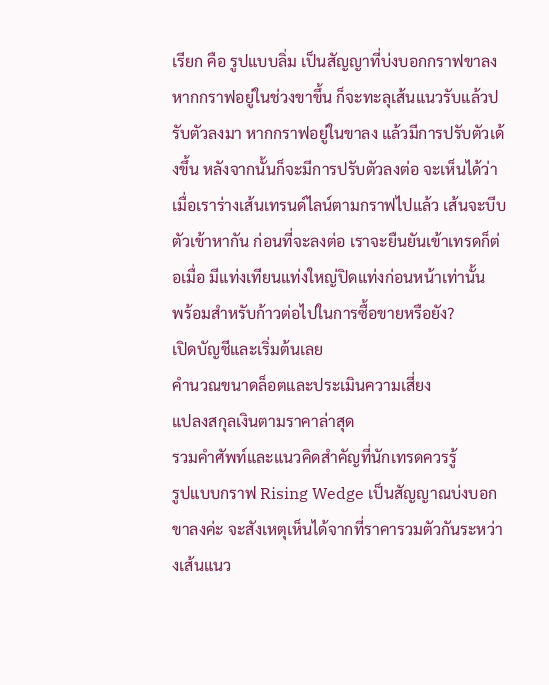เรียก คือ รูปแบบลิ่ม เป็นสัญญาที่บ่งบอกกราฟขาลง หากกราฟอยู่ในช่วงขาขึ้น ก็จะทะลุเส้นแนวรับแล้วปรับตัวลงมา หากกราฟอยู่ในขาลง แล้วมีการปรับตัวเด้งขึ้น หลังจากนั้นก็จะมีการปรับตัวลงต่อ จะเห็นได้ว่า เมื่อเราร่างเส้นเทรนด์ไลน์ตามกราฟไปแล้ว เส้นจะบีบตัวเข้าหากัน ก่อนที่จะลงต่อ เราจะยืนยันเข้าเทรดก็ต่อเมื่อ มีแท่งเทียนแท่งใหญ่ปิดแท่งก่อนหน้าเท่านั้น
พร้อมสำหรับก้าวต่อไปในการซื้อขายหรือยัง?
เปิดบัญชีและเริ่มต้นเลย
คำนวณขนาดล็อตและประเมินความเสี่ยง
แปลงสกุลเงินตามราคาล่าสุด
รวมคำศัพท์และแนวคิดสำคัญที่นักเทรดควรรู้
รูปแบบกราฟ Rising Wedge เป็นสัญญาณบ่งบอกขาลงค่ะ จะสังเหตุเห็นได้จากที่ราคารวมตัวกันระหว่างเส้นแนว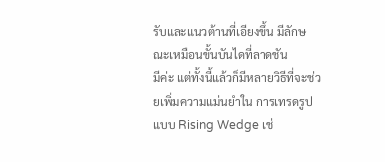รับและแนวต้านที่เอียงขึ้น มีลักษณะเหมือนขั้นบันไดที่ลาดชัน
มีค่ะ แต่ทั้งนี้แล้วก็มีหลายวิธีที่จะช่วยเพิ่มความแม่นยำใน การเทรดรูปแบบ Rising Wedge เช่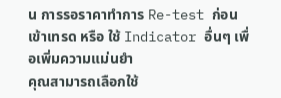น การรอราคาทำการ Re-test ก่อนเข้าเทรด หรือ ใช้ Indicator อื่นๆ เพื่อเพิ่มความแม่นยำ
คุณสามารถเลือกใช้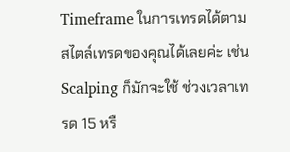Timeframe ในการเทรดได้ตามสไตล์เทรดของคุณได้เลยค่ะ เช่น Scalping ก็มักจะใช้ ช่วงเวลาเทรด 15 หรื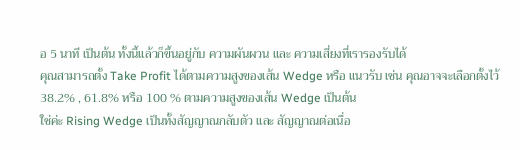อ 5 นาที เป็นต้น ทั้งนี้แล้วก็ขึ้นอยู่กับ ความผันผวน และ ความเสี่ยงที่เรารองรับได้
คุณสามารถตั้ง Take Profit ได้ตามความสูงของเส้น Wedge หรือ แนวรับ เช่น คุณอาจจะเลือกตั้งไว้ 38.2% , 61.8% หรือ 100 % ตามความสูงของเส้น Wedge เป็นต้น
ใช่ค่ะ Rising Wedge เป็นทั้งสัญญาณกลับตัว และ สัญญาณต่อเนื่อ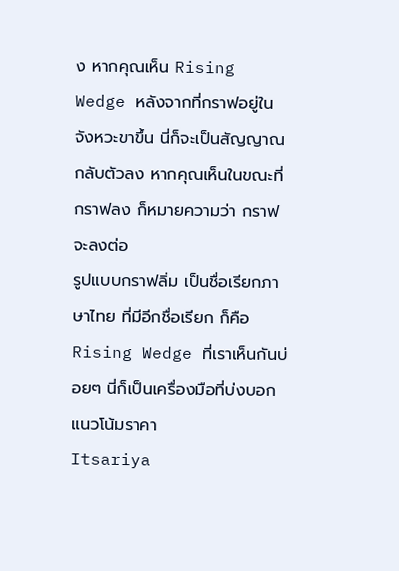ง หากคุณเห็น Rising Wedge หลังจากที่กราฟอยู่ในจังหวะขาขึ้น นี่ก็จะเป็นสัญญาณกลับตัวลง หากคุณเห็นในขณะที่กราฟลง ก็หมายความว่า กราฟจะลงต่อ
รูปแบบกราฟลิ่ม เป็นชื่อเรียกภาษาไทย ที่มีอีกชื่อเรียก ก็คือ Rising Wedge ที่เราเห็นกันบ่อยๆ นี่ก็เป็นเครื่องมือที่บ่งบอกแนวโน้มราคา
Itsariya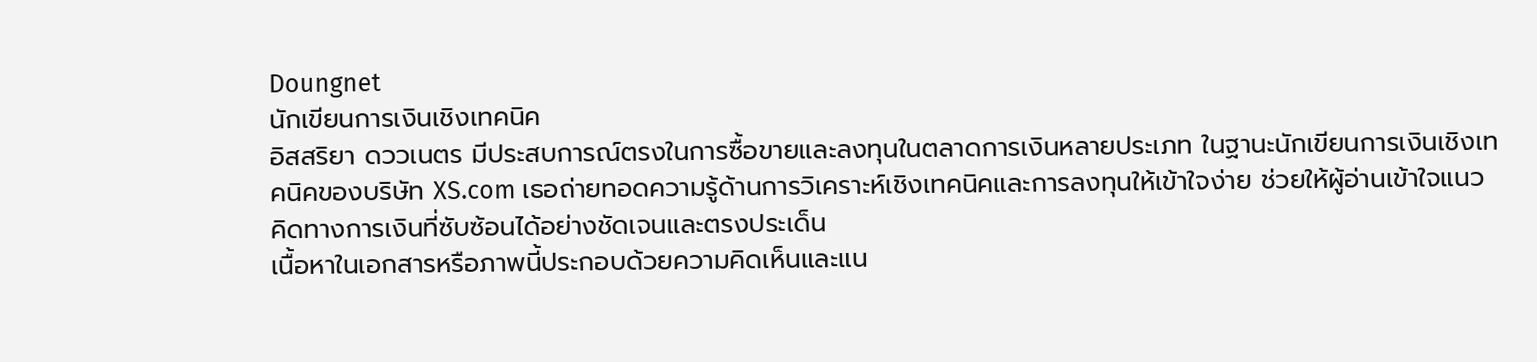Doungnet
นักเขียนการเงินเชิงเทคนิค
อิสสริยา ดววเนตร มีประสบการณ์ตรงในการซื้อขายและลงทุนในตลาดการเงินหลายประเภท ในฐานะนักเขียนการเงินเชิงเทคนิคของบริษัท XS.com เธอถ่ายทอดความรู้ด้านการวิเคราะห์เชิงเทคนิคและการลงทุนให้เข้าใจง่าย ช่วยให้ผู้อ่านเข้าใจแนวคิดทางการเงินที่ซับซ้อนได้อย่างชัดเจนและตรงประเด็น
เนื้อหาในเอกสารหรือภาพนี้ประกอบด้วยความคิดเห็นและแน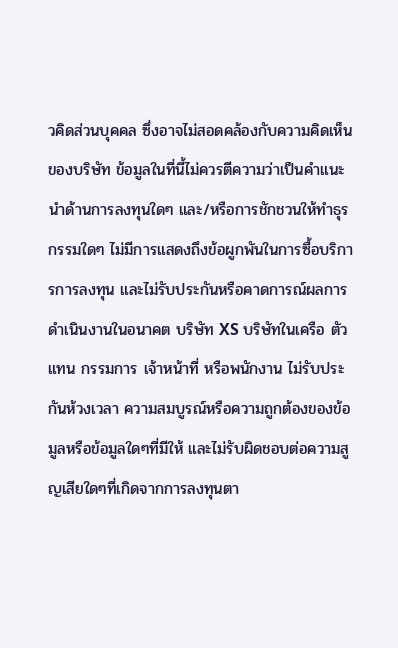วคิดส่วนบุคคล ซึ่งอาจไม่สอดคล้องกับความคิดเห็นของบริษัท ข้อมูลในที่นี้ไม่ควรตีความว่าเป็นคำแนะนำด้านการลงทุนใดๆ และ/หรือการชักชวนให้ทำธุรกรรมใดๆ ไม่มีการแสดงถึงข้อผูกพันในการซื้อบริการการลงทุน และไม่รับประกันหรือคาดการณ์ผลการดำเนินงานในอนาคต บริษัท XS บริษัทในเครือ ตัวแทน กรรมการ เจ้าหน้าที่ หรือพนักงาน ไม่รับประกันห้วงเวลา ความสมบูรณ์หรือความถูกต้องของข้อมูลหรือข้อมูลใดๆที่มีให้ และไม่รับผิดชอบต่อความสูญเสียใดๆที่เกิดจากการลงทุนตา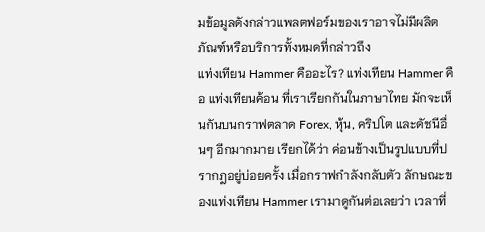มข้อมูลดังกล่าวแพลตฟอร์มของเราอาจไม่มีผลิตภัณฑ์หรือบริการทั้งหมดที่กล่าวถึง
แท่งเทียน Hammer คืออะไร? แท่งเทียน Hammer คือ แท่งเทียนค้อน ที่เราเรียกกันในภาษาไทย มักจะเห็นกันบนกราฟตลาด Forex, หุ้น, คริปโต และดัชนีอื่นๆ อีกมากมาย เรียกได้ว่า ค่อนข้างเป็นรูปแบบที่ปรากฎอยู่บ่อยครั้ง เมื่อกราฟกำลังกลับตัว ลักษณะของแท่งเทียน Hammer เรามาดูกันต่อเลยว่า เวลาที่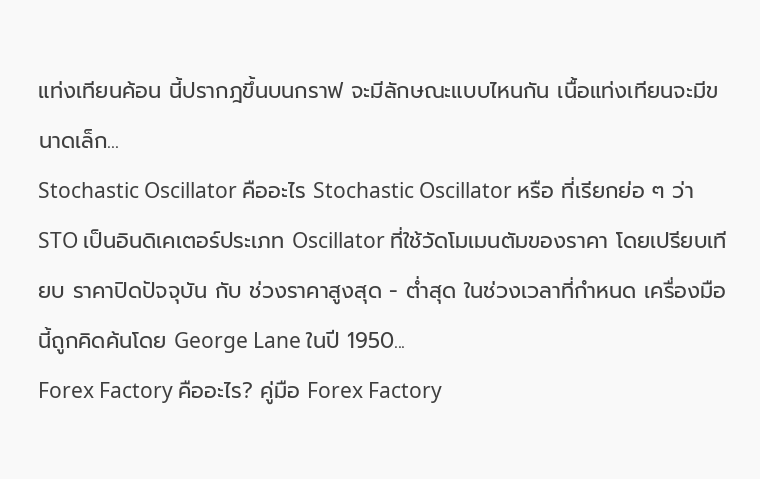แท่งเทียนค้อน นี้ปรากฎขึ้นบนกราฟ จะมีลักษณะแบบไหนกัน เนื้อแท่งเทียนจะมีขนาดเล็ก...
Stochastic Oscillator คืออะไร Stochastic Oscillator หรือ ที่เรียกย่อ ๆ ว่า STO เป็นอินดิเคเตอร์ประเภท Oscillator ที่ใช้วัดโมเมนตัมของราคา โดยเปรียบเทียบ ราคาปิดปัจจุบัน กับ ช่วงราคาสูงสุด - ต่ำสุด ในช่วงเวลาที่กำหนด เครื่องมือนี้ถูกคิดค้นโดย George Lane ในปี 1950...
Forex Factory คืออะไร? คู่มือ Forex Factory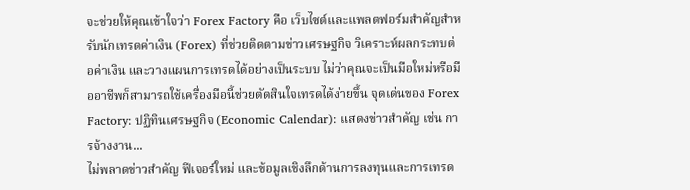จะช่วยให้คุณเข้าใจว่า Forex Factory คือ เว็บไซต์และแพลตฟอร์มสำคัญสำหรับนักเทรดค่าเงิน (Forex) ที่ช่วยติดตามข่าวเศรษฐกิจ วิเคราะห์ผลกระทบต่อค่าเงิน และวางแผนการเทรดได้อย่างเป็นระบบ ไม่ว่าคุณจะเป็นมือใหม่หรือมืออาชีพก็สามารถใช้เครื่องมือนี้ช่วยตัดสินใจเทรดได้ง่ายขึ้น จุดเด่นของ Forex Factory: ปฏิทินเศรษฐกิจ (Economic Calendar): แสดงข่าวสำคัญ เช่น การจ้างงาน...
ไม่พลาดข่าวสำคัญ ฟีเจอร์ใหม่ และข้อมูลเชิงลึกด้านการลงทุนและการเทรด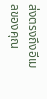ส่งตรงถึงอีเมลของคุณ